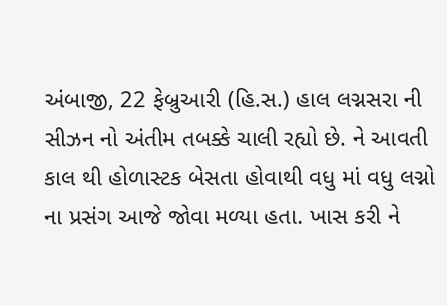અંબાજી, 22 ફેબ્રુઆરી (હિ.સ.) હાલ લગ્નસરા ની સીઝન નો અંતીમ તબક્કે ચાલી રહ્યો છે. ને આવતી કાલ થી હોળાસ્ટક બેસતા હોવાથી વધુ માં વધુ લગ્નો ના પ્રસંગ આજે જોવા મળ્યા હતા. ખાસ કરી ને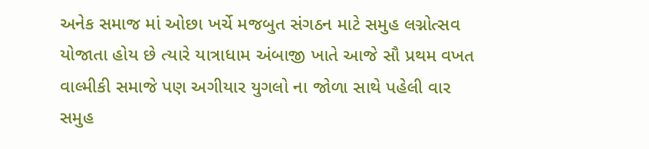અનેક સમાજ માં ઓછા ખર્ચે મજબુત સંગઠન માટે સમુહ લગ્નોત્સવ યોજાતા હોય છે ત્યારે યાત્રાધામ અંબાજી ખાતે આજે સૌ પ્રથમ વખત વાલ્મીકી સમાજે પણ અગીયાર યુગલો ના જોળા સાથે પહેલી વાર સમુહ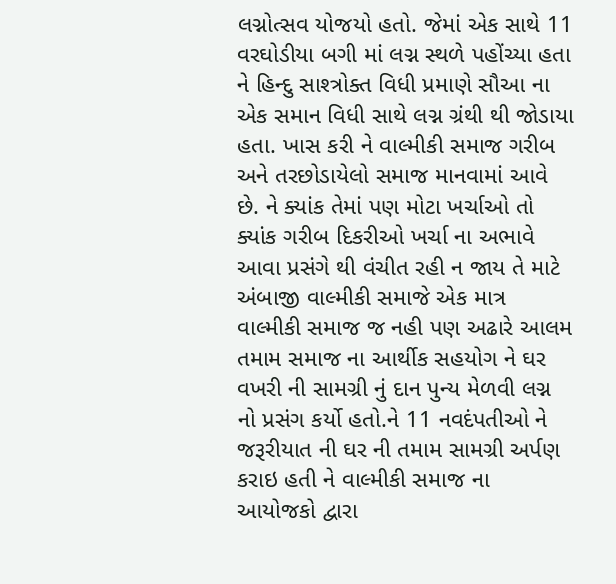લગ્નોત્સવ યોજયો હતો. જેમાં એક સાથે 11 વરઘોડીયા બગી માં લગ્ન સ્થળે પહોંચ્યા હતા ને હિન્દુ સાશ્ત્રોક્ત વિધી પ્રમાણે સૌઆ ના એક સમાન વિધી સાથે લગ્ન ગ્રંથી થી જોડાયા હતા. ખાસ કરી ને વાલ્મીકી સમાજ ગરીબ અને તરછોડાયેલો સમાજ માનવામાં આવે છે. ને ક્યાંક તેમાં પણ મોટા ખર્ચાઓ તો ક્યાંક ગરીબ દિકરીઓ ખર્ચા ના અભાવે આવા પ્રસંગે થી વંચીત રહી ન જાય તે માટે અંબાજી વાલ્મીકી સમાજે એક માત્ર વાલ્મીકી સમાજ જ નહી પણ અઢારે આલમ તમામ સમાજ ના આર્થીક સહયોગ ને ઘર વખરી ની સામગ્રી નું દાન પુન્ય મેળવી લગ્ન નો પ્રસંગ કર્યો હતો.ને 11 નવદંપતીઓ ને જરૂરીયાત ની ઘર ની તમામ સામગ્રી અર્પણ કરાઇ હતી ને વાલ્મીકી સમાજ ના આયોજકો દ્વારા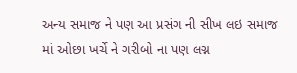અન્ય સમાજ ને પણ આ પ્રસંગ ની સીખ લઇ સમાજ માં ઓછા ખર્ચે ને ગરીબો ના પણ લગ્ન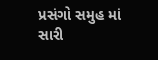પ્રસંગો સમુહ માં સારી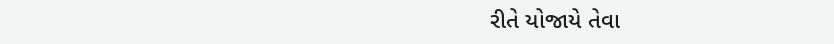રીતે યોજાયે તેવા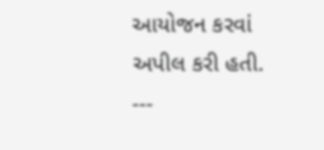આયોજન કરવાં અપીલ કરી હતી.
---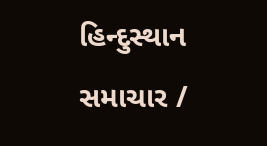હિન્દુસ્થાન સમાચાર /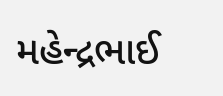મહેન્દ્રભાઈ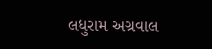લધુરામ અગ્રવાલ